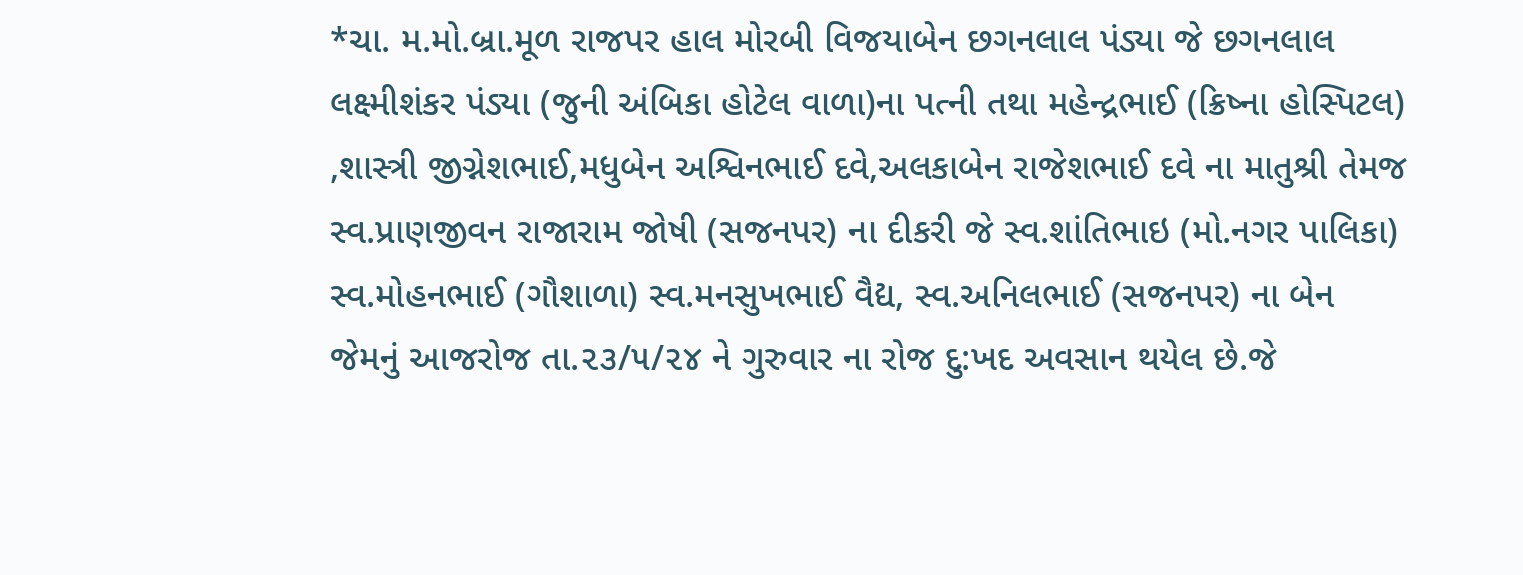*ચા. મ.મો.બ્રા.મૂળ રાજપર હાલ મોરબી વિજયાબેન છગનલાલ પંડ્યા જે છગનલાલ લક્ષ્મીશંકર પંડ્યા (જુની અંબિકા હોટેલ વાળા)ના પત્ની તથા મહેન્દ્રભાઈ (ક્રિષ્ના હોસ્પિટલ) ,શાસ્ત્રી જીગ્નેશભાઈ,મધુબેન અશ્વિનભાઈ દવે,અલકાબેન રાજેશભાઈ દવે ના માતુશ્રી તેમજ સ્વ.પ્રાણજીવન રાજારામ જોષી (સજનપર) ના દીકરી જે સ્વ.શાંતિભાઇ (મો.નગર પાલિકા) સ્વ.મોહનભાઈ (ગૌશાળા) સ્વ.મનસુખભાઈ વૈદ્ય, સ્વ.અનિલભાઈ (સજનપર) ના બેન જેમનું આજરોજ તા.૨૩/૫/૨૪ ને ગુરુવાર ના રોજ દુ:ખદ અવસાન થયેલ છે.જે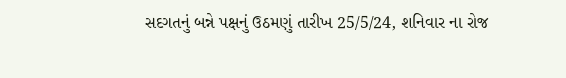સદગતનું બન્ને પક્ષનું ઉઠમણું તારીખ 25/5/24, શનિવાર ના રોજ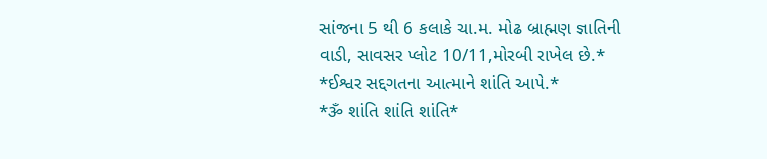સાંજના 5 થી 6 કલાકે ચા.મ. મોઢ બ્રાહ્મણ જ્ઞાતિની વાડી, સાવસર પ્લોટ 10/11,મોરબી રાખેલ છે.*
*ઈશ્વર સદ્દગતના આત્માને શાંતિ આપે.*
*ૐ શાંતિ શાંતિ શાંતિ*